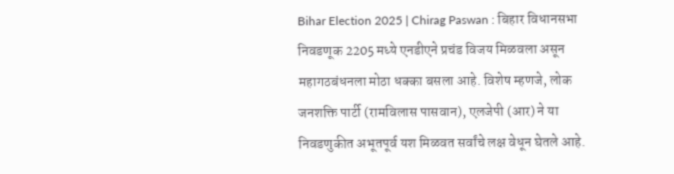Bihar Election 2025 | Chirag Paswan : बिहार विधानसभा निवडणूक 2205 मध्ये एनडीएने प्रचंड विजय मिळवला असून महागठबंधनला मोठा धक्का बसला आहे. विशेष म्हणजे, लोक जनशक्ति पार्टी (रामविलास पासवान), एलजेपी (आर) ने या निवडणुकीत अभूतपूर्व यश मिळवत सर्वांचे लक्ष वेधून घेतले आहे.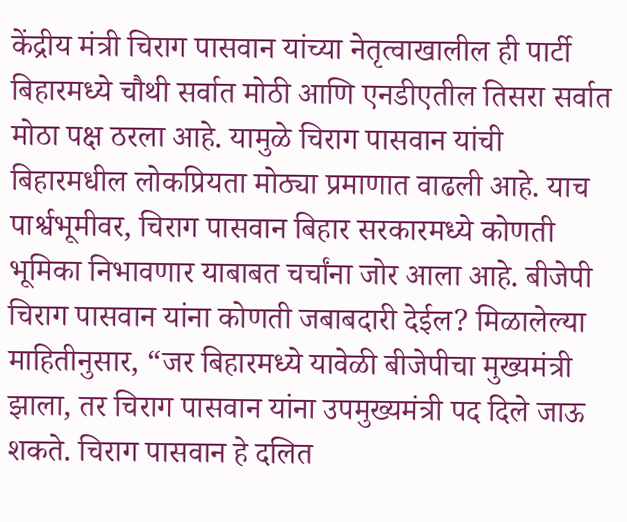केंद्रीय मंत्री चिराग पासवान यांच्या नेतृत्वाखालील ही पार्टी बिहारमध्ये चौथी सर्वात मोठी आणि एनडीएतील तिसरा सर्वात मोठा पक्ष ठरला आहे. यामुळे चिराग पासवान यांची बिहारमधील लोकप्रियता मोठ्या प्रमाणात वाढली आहे. याच पार्श्वभूमीवर, चिराग पासवान बिहार सरकारमध्ये कोणती भूमिका निभावणार याबाबत चर्चांना जोर आला आहे. बीजेपी चिराग पासवान यांना कोणती जबाबदारी देईल? मिळालेल्या माहितीनुसार, “जर बिहारमध्ये यावेळी बीजेपीचा मुख्यमंत्री झाला, तर चिराग पासवान यांना उपमुख्यमंत्री पद दिले जाऊ शकते. चिराग पासवान हे दलित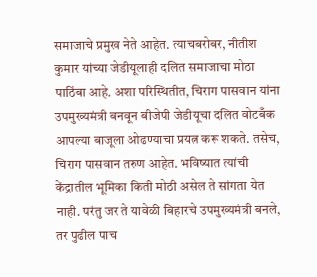समाजाचे प्रमुख नेते आहेत. त्याचबरोबर, नीतीश कुमार यांच्या जेडीयूलाही दलित समाजाचा मोठा पाठिंबा आहे. अशा परिस्थितीत, चिराग पासवान यांना उपमुख्यमंत्री बनवून बीजेपी जेडीयूचा दलित वोटबँक आपल्या बाजूला ओढण्याचा प्रयत्न करू शकते. तसेच, चिराग पासवान तरुण आहेत. भविष्यात त्यांची केंद्रातील भूमिका किती मोठी असेल ते सांगता येत नाही. परंतु जर ते यावेळी बिहारचे उपमुख्यमंत्री बनले, तर पुढील पाच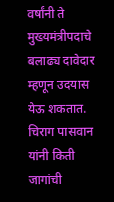वर्षांनी ते मुख्यमंत्रीपदाचे बलाढ्य दावेदार म्हणून उदयास येऊ शकतात. चिराग पासवान यांनी किती जागांची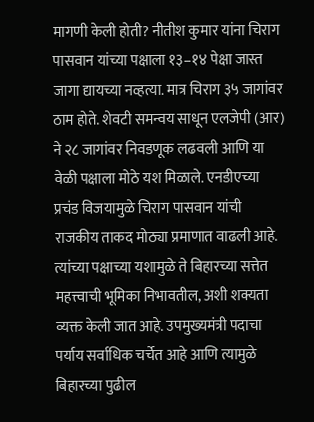मागणी केली होती? नीतीश कुमार यांना चिराग पासवान यांच्या पक्षाला १३–१४ पेक्षा जास्त जागा द्यायच्या नव्हत्या. मात्र चिराग ३५ जागांवर ठाम होते. शेवटी समन्वय साधून एलजेपी (आर) ने २८ जागांवर निवडणूक लढवली आणि या वेळी पक्षाला मोठे यश मिळाले. एनडीएच्या प्रचंड विजयामुळे चिराग पासवान यांची राजकीय ताकद मोठ्या प्रमाणात वाढली आहे. त्यांच्या पक्षाच्या यशामुळे ते बिहारच्या सत्तेत महत्त्वाची भूमिका निभावतील, अशी शक्यता व्यक्त केली जात आहे. उपमुख्यमंत्री पदाचा पर्याय सर्वाधिक चर्चेत आहे आणि त्यामुळे बिहारच्या पुढील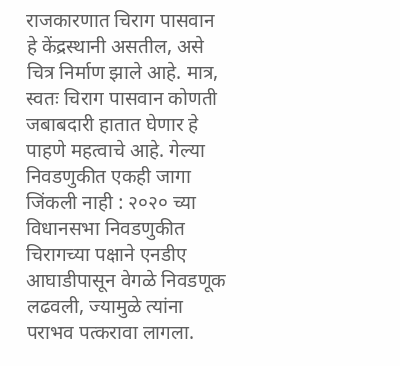राजकारणात चिराग पासवान हे केंद्रस्थानी असतील, असे चित्र निर्माण झाले आहे. मात्र, स्वतः चिराग पासवान कोणती जबाबदारी हातात घेणार हे पाहणे महत्वाचे आहे. गेल्या निवडणुकीत एकही जागा जिंकली नाही : २०२० च्या विधानसभा निवडणुकीत चिरागच्या पक्षाने एनडीए आघाडीपासून वेगळे निवडणूक लढवली, ज्यामुळे त्यांना पराभव पत्करावा लागला.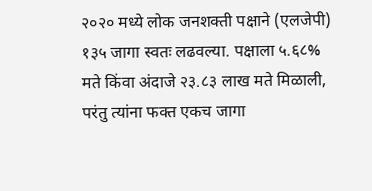२०२० मध्ये लोक जनशक्ती पक्षाने (एलजेपी) १३५ जागा स्वतः लढवल्या. पक्षाला ५.६८% मते किंवा अंदाजे २३.८३ लाख मते मिळाली, परंतु त्यांना फक्त एकच जागा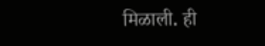मिळाली. ही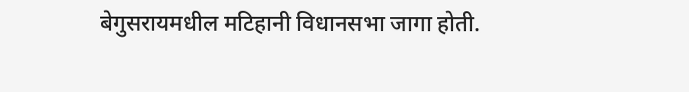बेगुसरायमधील मटिहानी विधानसभा जागा होती.